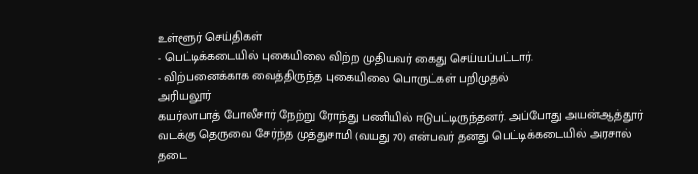உள்ளூர் செய்திகள்
- பெட்டிக்கடையில் புகையிலை விற்ற முதியவர் கைது செய்யப்பட்டார்.
- விற்பனைக்காக வைத்திருந்த புகையிலை பொருட்கள் பறிமுதல்
அரியலூர்
கயர்லாபாத் போலீசார் நேற்று ரோந்து பணியில் ஈடுபட்டிருந்தனர். அப்போது அயன்ஆத்தூர் வடக்கு தெருவை சேர்ந்த முத்துசாமி (வயது 70) என்பவர் தனது பெட்டிக்கடையில் அரசால் தடை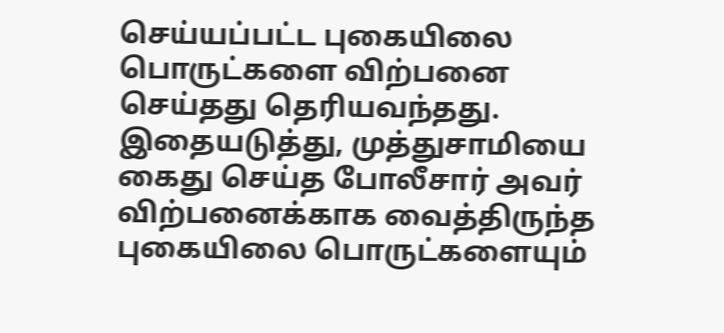செய்யப்பட்ட புகையிலை பொருட்களை விற்பனை செய்தது தெரியவந்தது. இதையடுத்து, முத்துசாமியை கைது செய்த போலீசார் அவர் விற்பனைக்காக வைத்திருந்த புகையிலை பொருட்களையும்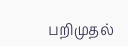பறிமுதல்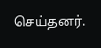செய்தனர்.